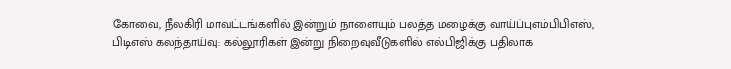கோவை, நீலகிரி மாவட்டங்களில் இன்றும் நாளையும் பலத்த மழைக்கு வாய்ப்புஎம்பிபிஎஸ், பிடிஎஸ் கலந்தாய்வு: கல்லூரிகள் இன்று நிறைவுவீடுகளில் எல்பிஜிக்கு பதிலாக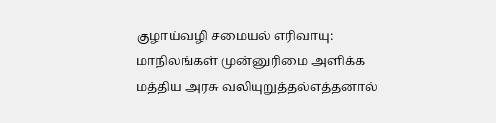குழாய்வழி சமையல் எரிவாயு: மாநிலங்கள் முன்னுரிமை அளிக்க மத்திய அரசு வலியுறுத்தல்எத்தனால்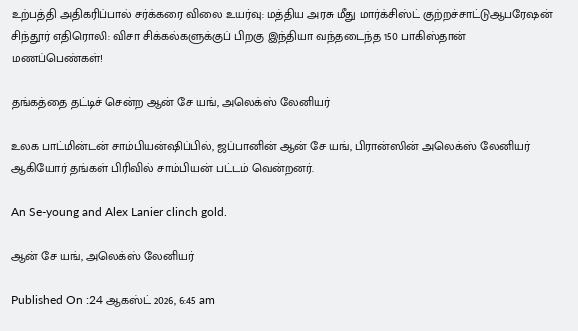உற்பத்தி அதிகரிப்பால் சர்க்கரை விலை உயர்வு: மத்திய அரசு மீது மார்க்சிஸ்ட் குற்றச்சாட்டுஆபரேஷன் சிந்தூர் எதிரொலி: விசா சிக்கல்களுக்குப் பிறகு இந்தியா வந்தடைந்த 150 பாகிஸ்தான் மணப்பெண்கள்!

தங்கத்தை தட்டிச் சென்ற ஆன் சே யங், அலெக்ஸ் லேனியர்

உலக பாட்மின்டன் சாம்பியன்ஷிப்பில், ஜப்பானின் ஆன் சே யங், பிரான்ஸின் அலெக்ஸ் லேனியர் ஆகியோர் தங்கள் பிரிவில் சாம்பியன் பட்டம் வென்றனர்.

An Se-young and Alex Lanier clinch gold.

ஆன் சே யங், அலெக்ஸ் லேனியர்

Published On :24 ஆகஸ்ட் 2026, 6:45 am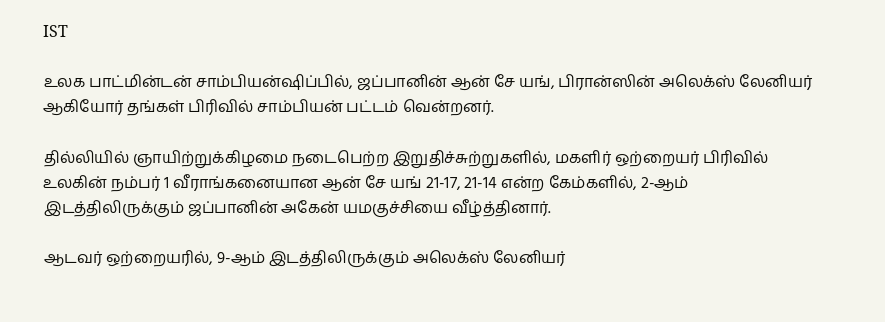IST

உலக பாட்மின்டன் சாம்பியன்ஷிப்பில், ஜப்பானின் ஆன் சே யங், பிரான்ஸின் அலெக்ஸ் லேனியர் ஆகியோர் தங்கள் பிரிவில் சாம்பியன் பட்டம் வென்றனர்.

தில்லியில் ஞாயிற்றுக்கிழமை நடைபெற்ற இறுதிச்சுற்றுகளில், மகளிர் ஒற்றையர் பிரிவில் உலகின் நம்பர் 1 வீராங்கனையான ஆன் சே யங் 21-17, 21-14 என்ற கேம்களில், 2-ஆம் இடத்திலிருக்கும் ஜப்பானின் அகேன் யமகுச்சியை வீழ்த்தினார்.

ஆடவர் ஒற்றையரில், 9-ஆம் இடத்திலிருக்கும் அலெக்ஸ் லேனியர்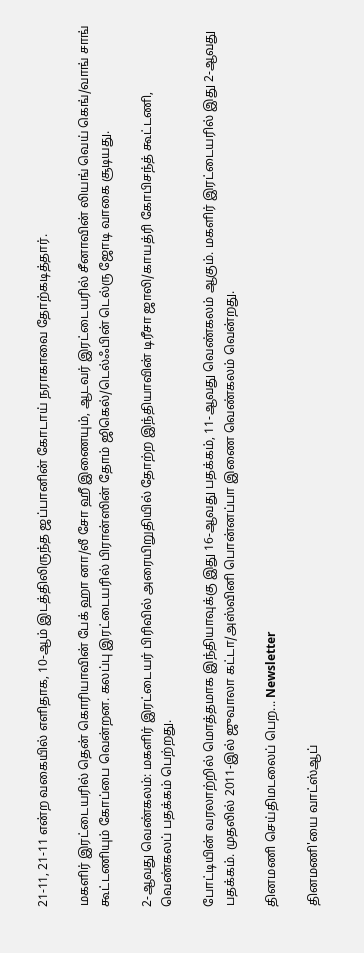21-11, 21-11 என்ற வகையில் எளிதாக, 10-ஆம் இடத்திலிருந்த ஜப்பானின் கோடாய் நராகாவை தோற்கடித்தார்.

மகளிர் இரட்டையரில் தென் கொரியாவின் பேக் ஹா னா/லீ சோ ஹீ இணையும், ஆடவர் இரட்டையரில் சீனாவின் லியங் வெய் கெங்/வாங் சாங் கூட்டணியும் கோப்பை வென்றன. கலப்பு இரட்டையரில் பிரான்ஸின் தோம் ஜிகெல்/டெல்ஃபின் டெல்ரு ஜோடி வாகை சூடியது.

2-ஆவது வெண்கலம்: மகளிர் இரட்டையர் பிரிவில் அரையிறுதியில் தோற்ற இந்தியாவின் டிரீசா ஜாலி/காயத்ரி கோபிசந்த் கூட்டணி, வெண்கலப் பதக்கம் பெற்றது.

போட்டியின் வரலாற்றில் மொத்தமாக இந்தியாவுக்கு இது 16-ஆவது பதக்கம், 11-ஆவது வெண்கலம் ஆகும். மகளிர் இரட்டையரில் இது 2-ஆவது பதக்கம். முதலில் 2011-இல் ஜுவாலா கட்டா/அஸ்வினி பொன்னப்பா இணை வெண்கலம் வென்றது.

தினமணி செய்திமடலைப் பெற... Newsletter

தினமணி'யை வாட்ஸ்ஆப்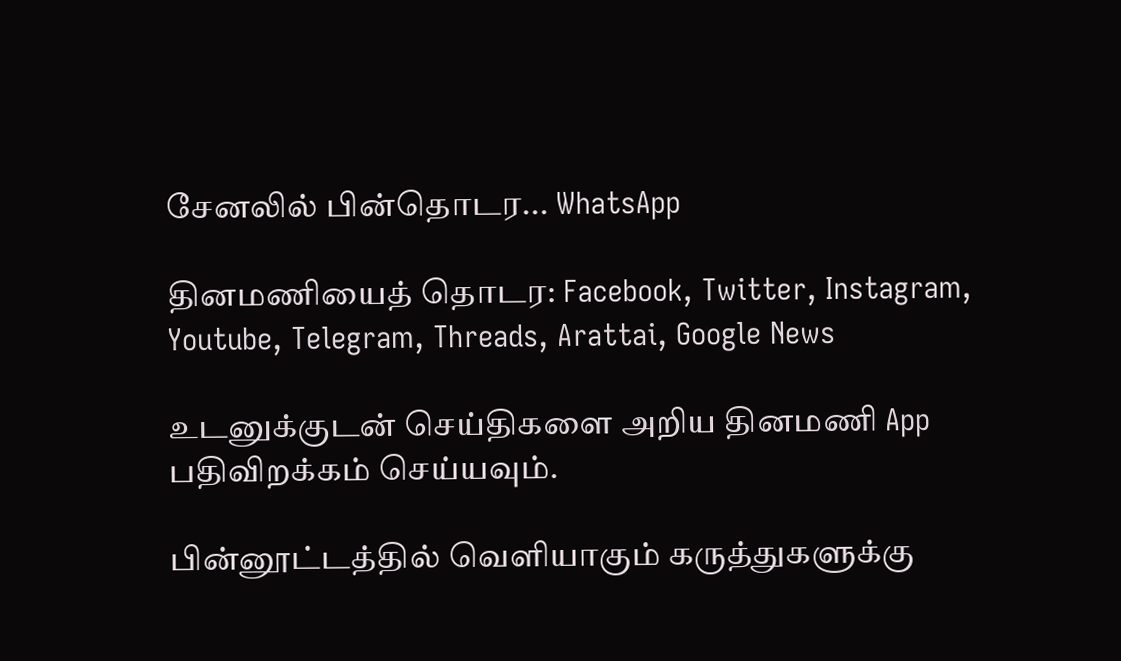சேனலில் பின்தொடர... WhatsApp

தினமணியைத் தொடர: Facebook, Twitter, Instagram, Youtube, Telegram, Threads, Arattai, Google News

உடனுக்குடன் செய்திகளை அறிய தினமணி App பதிவிறக்கம் செய்யவும்.

பின்னூட்டத்தில் வெளியாகும் கருத்துகளுக்கு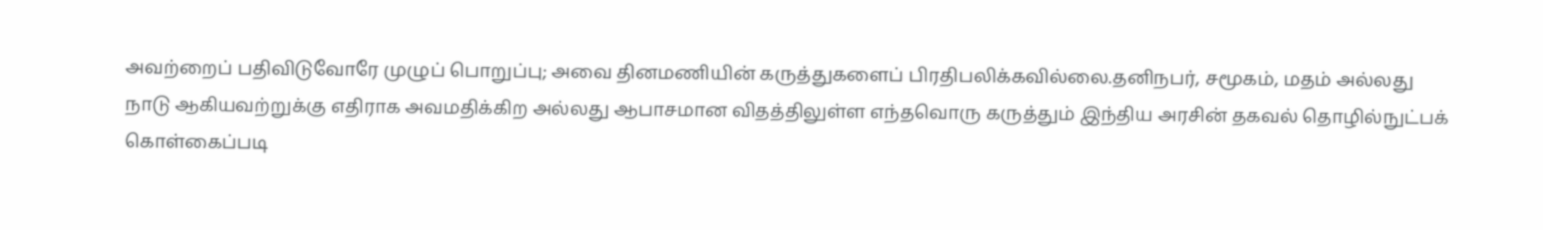அவற்றைப் பதிவிடுவோரே முழுப் பொறுப்பு; அவை தினமணியின் கருத்துகளைப் பிரதிபலிக்கவில்லை.தனிநபர், சமூகம், மதம் அல்லது நாடு ஆகியவற்றுக்கு எதிராக அவமதிக்கிற அல்லது ஆபாசமான விதத்திலுள்ள எந்தவொரு கருத்தும் இந்திய அரசின் தகவல் தொழில்நுட்பக் கொள்கைப்படி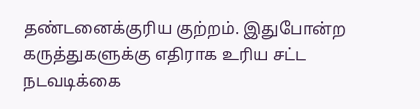தண்டனைக்குரிய குற்றம். இதுபோன்ற கருத்துகளுக்கு எதிராக உரிய சட்ட நடவடிக்கை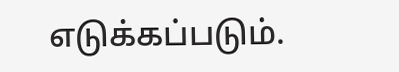எடுக்கப்படும்.